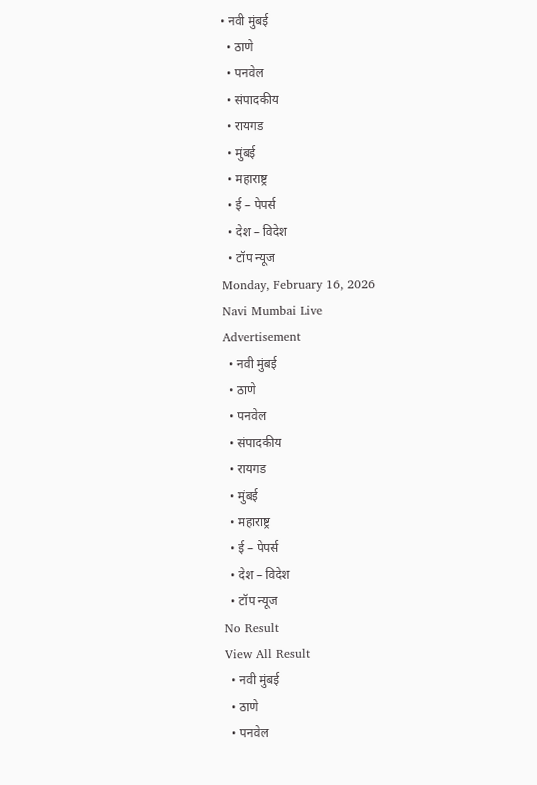• नवी मुंबई
  • ठाणे
  • पनवेल
  • संपादकीय
  • रायगड
  • मुंबई
  • महाराष्ट्र
  • ई – पेपर्स
  • देश – विदेश
  • टॉप न्यूज
Monday, February 16, 2026
Navi Mumbai Live
Advertisement
  • नवी मुंबई
  • ठाणे
  • पनवेल
  • संपादकीय
  • रायगड
  • मुंबई
  • महाराष्ट्र
  • ई – पेपर्स
  • देश – विदेश
  • टॉप न्यूज
No Result
View All Result
  • नवी मुंबई
  • ठाणे
  • पनवेल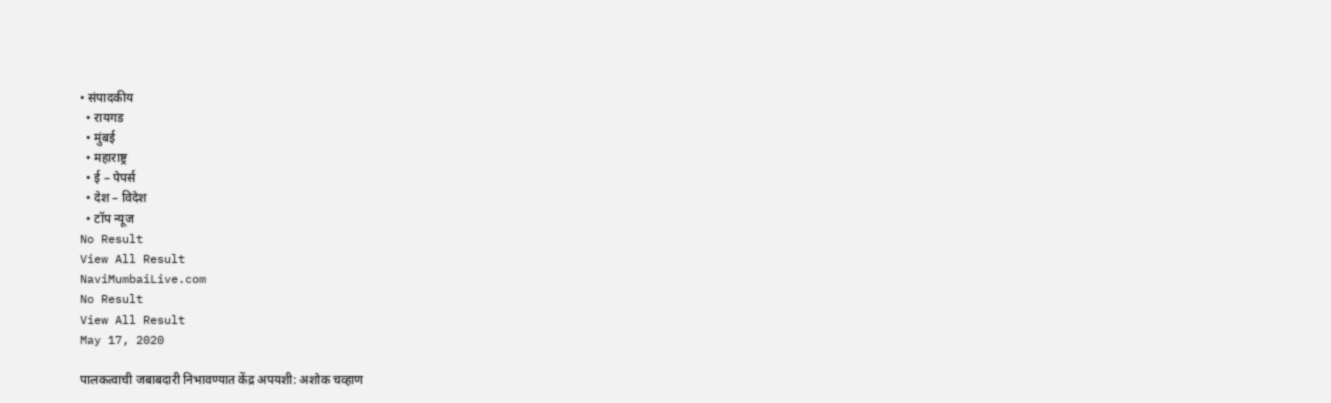• संपादकीय
  • रायगड
  • मुंबई
  • महाराष्ट्र
  • ई – पेपर्स
  • देश – विदेश
  • टॉप न्यूज
No Result
View All Result
NaviMumbaiLive.com
No Result
View All Result
May 17, 2020

पालकत्वाची जबाबदारी निभावण्यात केंद्र अपयशी: अशोक चव्हाण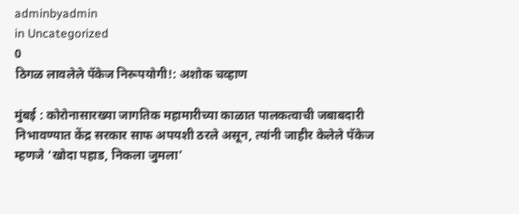adminbyadmin
in Uncategorized
0
ठिगळ लावलेले पॅकेज निरूपयोगी!: अशोक चव्हाण

मुंबई : कोरोनासारख्या जागतिक महामारीच्या काळात पालकत्वाची जबाबदारी निभावण्यात केंद्र सरकार साफ अपयशी ठरले असून, त्यांनी जाहीर केलेले पॅकेज म्हणजे ‘खोदा पहाड, निकला जुमला’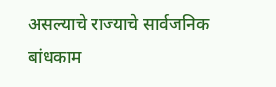असल्याचे राज्याचे सार्वजनिक बांधकाम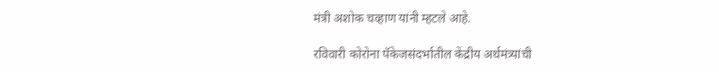मंत्री अशोक चव्हाण यांनी म्हटले आहे.

रविवारी कोरोना पॅकेजसंदर्भातील केंद्रीय अर्थमंत्र्यांची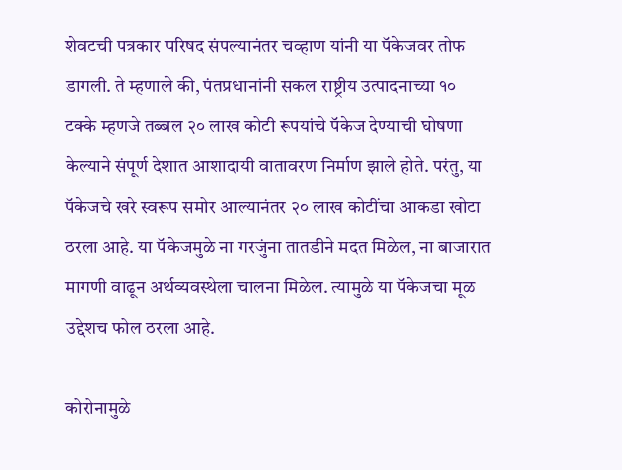शेवटची पत्रकार परिषद संपल्यानंतर चव्हाण यांनी या पॅकेजवर तोफ डागली. ते म्हणाले की, पंतप्रधानांनी सकल राष्ट्रीय उत्पादनाच्या १० टक्के म्हणजे तब्बल २० लाख कोटी रूपयांचे पॅकेज देण्याची घोषणा केल्याने संपूर्ण देशात आशादायी वातावरण निर्माण झाले होते. परंतु, या पॅकेजचे खरे स्वरूप समोर आल्यानंतर २० लाख कोटींचा आकडा खोटा ठरला आहे. या पॅकेजमुळे ना गरजुंना तातडीने मदत मिळेल, ना बाजारात मागणी वाढून अर्थव्यवस्थेला चालना मिळेल. त्यामुळे या पॅकेजचा मूळ उद्देशच फोल ठरला आहे.

कोरोनामुळे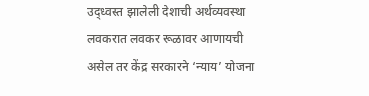उद्ध्वस्त झालेली देशाची अर्थव्यवस्था लवकरात लवकर रूळावर आणायची असेल तर केंद्र सरकारने ‘न्याय’ योजना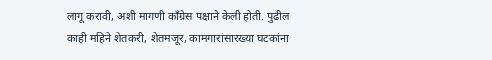लागू करावी, अशी मागणी काँग्रेस पक्षाने केली होती. पुढील काही महिने शेतकरी, शेतमजूर, कामगारांसारख्या घटकांना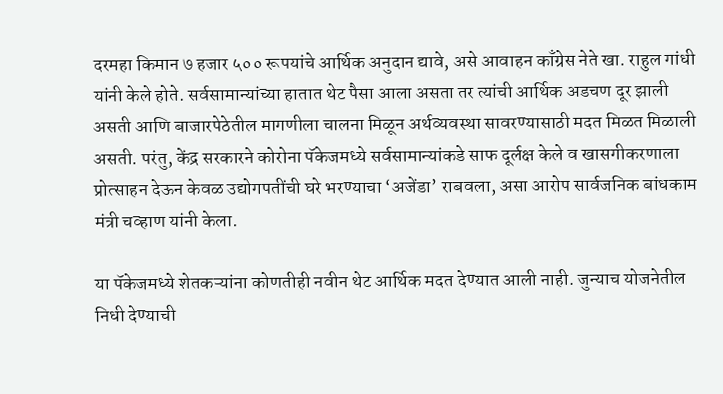दरमहा किमान ७ हजार ५०० रूपयांचे आर्थिक अनुदान द्यावे, असे आवाहन काँग्रेस नेते खा. राहुल गांधी यांनी केले होते. सर्वसामान्यांच्या हातात थेट पैसा आला असता तर त्यांची आर्थिक अडचण दूर झाली असती आणि बाजारपेठेतील मागणीला चालना मिळून अर्थव्यवस्था सावरण्यासाठी मदत मिळत मिळाली असती. परंतु, केंद्र सरकारने कोरोना पॅकेजमध्ये सर्वसामान्यांकडे साफ दूर्लक्ष केले व खासगीकरणाला प्रोत्साहन देऊन केवळ उद्योगपतींची घरे भरण्याचा ‘अजेंडा’ राबवला, असा आरोप सार्वजनिक बांधकाम मंत्री चव्हाण यांनी केला.

या पॅकेजमध्ये शेतकऱ्यांना कोणतीही नवीन थेट आर्थिक मदत देण्यात आली नाही. जुन्याच योजनेतील निधी देण्याची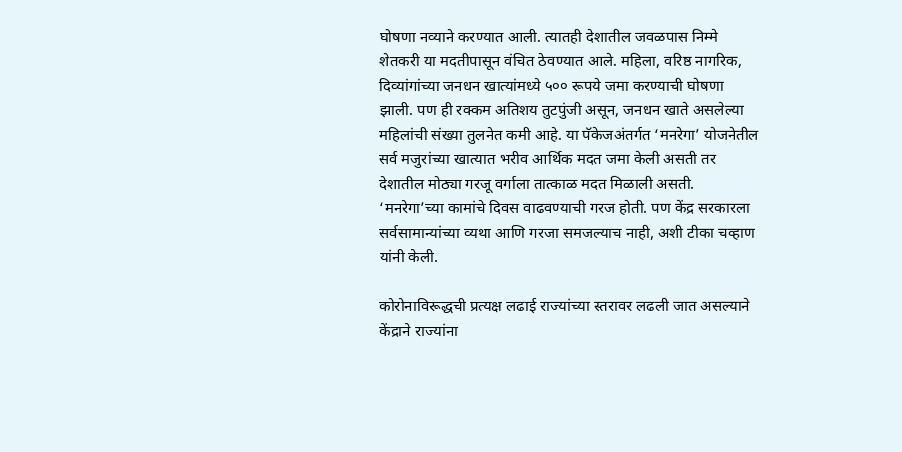घोषणा नव्याने करण्यात आली. त्यातही देशातील जवळपास निम्मे शेतकरी या मदतीपासून वंचित ठेवण्यात आले. महिला, वरिष्ठ नागरिक, दिव्यांगांच्या जनधन खात्यांमध्ये ५०० रूपये जमा करण्याची घोषणा झाली. पण ही रक्कम अतिशय तुटपुंजी असून, जनधन खाते असलेल्या महिलांची संख्या तुलनेत कमी आहे. या पॅकेजअंतर्गत ‘मनरेगा’ योजनेतील सर्व मजुरांच्या खात्यात भरीव आर्थिक मदत जमा केली असती तर देशातील मोठ्या गरजू वर्गाला तात्काळ मदत मिळाली असती. ‘मनरेगा’च्या कामांचे दिवस वाढवण्याची गरज होती. पण केंद्र सरकारला सर्वसामान्यांच्या व्यथा आणि गरजा समजल्याच नाही, अशी टीका चव्हाण यांनी केली.

कोरोनाविरूद्धची प्रत्यक्ष लढाई राज्यांच्या स्तरावर लढली जात असल्याने केंद्राने राज्यांना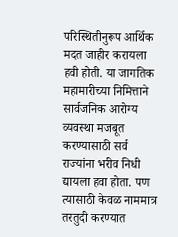परिस्थितीनुरूप आर्थिक मदत जाहीर करायला हवी होती. या जागतिक महामारीच्या निमित्ताने सार्वजनिक आरोग्य व्यवस्था मजबूत करण्यासाठी सर्व राज्यांना भरीव निधी द्यायला हवा होता. पण त्यासाठी केवळ नाममात्र तरतुदी करण्यात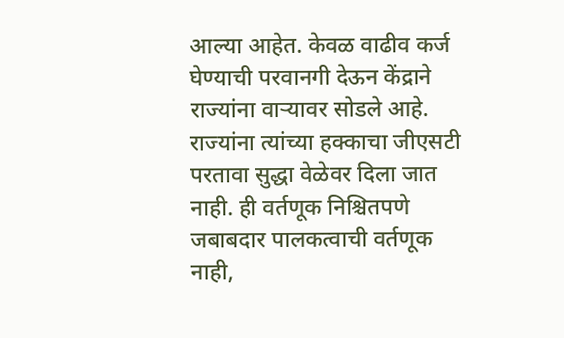आल्या आहेत. केवळ वाढीव कर्ज घेण्याची परवानगी देऊन केंद्राने राज्यांना वाऱ्यावर सोडले आहे. राज्यांना त्यांच्या हक्काचा जीएसटी परतावा सुद्धा वेळेवर दिला जात नाही. ही वर्तणूक निश्चितपणे जबाबदार पालकत्वाची वर्तणूक नाही,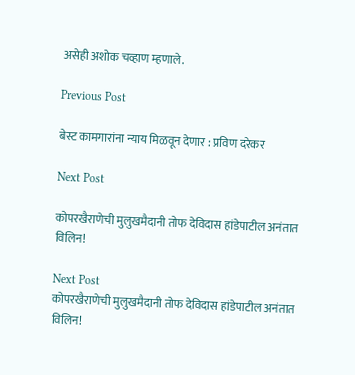असेही अशोक चव्हाण म्हणाले.

Previous Post

बेस्ट कामगारांना न्याय मिळवून देणार : प्रविण दरेकर

Next Post

कोपरखैराणेची मुलुखमैदानी तोफ देविदास हांडेपाटील अनंतात विलिन!

Next Post
कोपरखैराणेची मुलुखमैदानी तोफ देविदास हांडेपाटील अनंतात विलिन!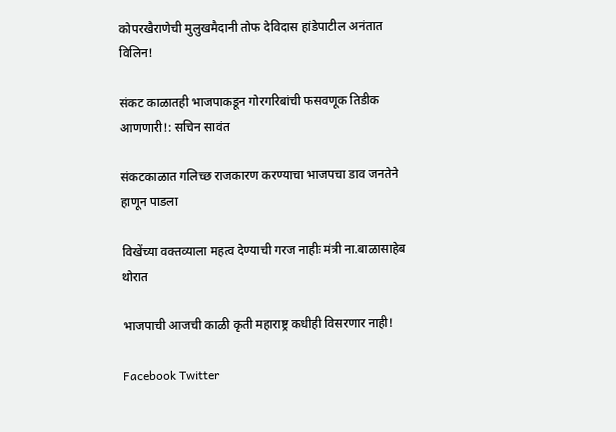कोपरखैराणेची मुलुखमैदानी तोफ देविदास हांडेपाटील अनंतात विलिन!

संकट काळातही भाजपाकडून गोरगरिबांची फसवणूक तिडीक आणणारी!: सचिन सावंत

संकटकाळात गलिच्छ राजकारण करण्याचा भाजपचा डाव जनतेने हाणून पाडला

विखेंच्या वक्तव्याला महत्व देण्याची गरज नाहीः मंत्री ना.बाळासाहेब थोरात

भाजपाची आजची काळी कृती महाराष्ट्र कधीही विसरणार नाही!

Facebook Twitter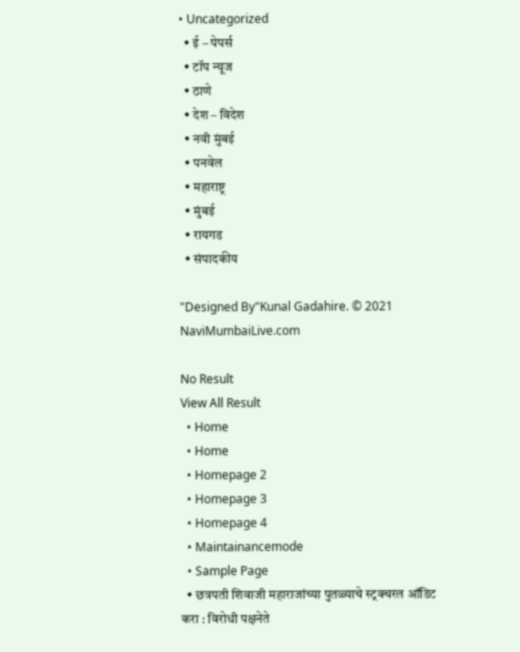• Uncategorized
  • ई – पेपर्स
  • टॉप न्यूज
  • ठाणे
  • देश – विदेश
  • नवी मुंबई
  • पनवेल
  • महाराष्ट्र
  • मुंबई
  • रायगड
  • संपादकीय

"Designed By"Kunal Gadahire. © 2021 NaviMumbaiLive.com

No Result
View All Result
  • Home
  • Home
  • Homepage 2
  • Homepage 3
  • Homepage 4
  • Maintainancemode
  • Sample Page
  • छत्रपती शिवाजी महाराजांच्या पुतळ्याचे स्ट्रक्चरल ऑडिट करा : विरोधी पक्षनेते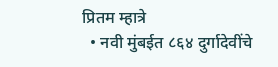प्रितम म्हात्रे
  • नवी मुंबईत ८६४ दुर्गादेवींचे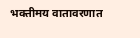भक्तीमय वातावरणात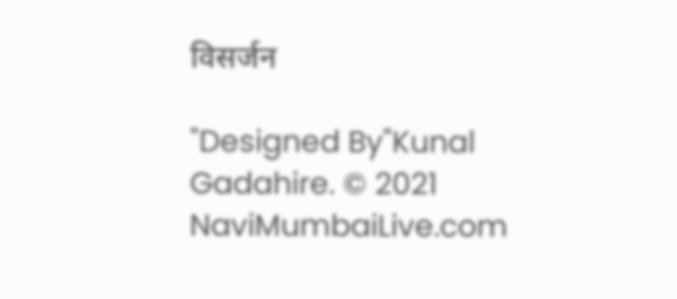विसर्जन

"Designed By"Kunal Gadahire. © 2021 NaviMumbaiLive.com